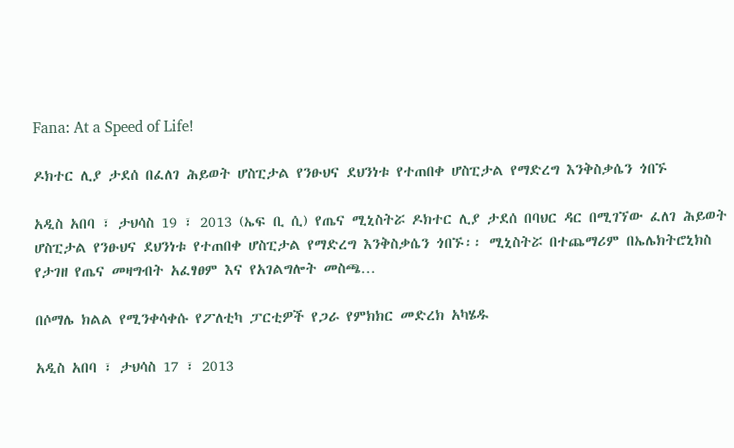Fana: At a Speed of Life!

ዶክተር ሊያ ታደሰ በፈለገ ሕይወት ሆስፒታል የንፁህና ደህንነቱ የተጠበቀ ሆስፒታል የማድረግ እንቅስቃሴን ጎበኙ

አዲስ አበባ ፣ ታህሳስ 19 ፣ 2013 (ኤፍ ቢ ሲ) የጤና ሚኒስትሯ ዶክተር ሊያ ታደሰ በባህር ዳር በሚገኘው ፈለገ ሕይወት ሆስፒታል የንፁህና ደህንነቱ የተጠበቀ ሆስፒታል የማድረግ እንቅስቃሴን ጎበኙ፡፡ ሚኒስትሯ በተጨማሪም በኤሌክትሮኒክስ የታገዘ የጤና መዛግብት አፈፃፀም እና የአገልግሎት መስጫ…

በሶማሌ ክልል የሚንቀሳቀሱ የፖለቲካ ፓርቲዎች የጋራ የምክክር መድረክ አካሄዱ

አዲስ አበባ ፣ ታህሳስ 17 ፣ 2013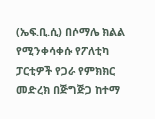(ኤፍ.ቢ.ሲ) በሶማሌ ክልል የሚንቀሳቀሱ የፖለቲካ ፓርቲዎች የጋራ የምክክር መድረክ በጅግጅጋ ከተማ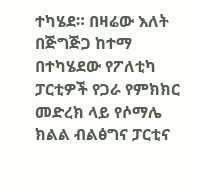ተካሄደ። በዛሬው እለት በጅግጅጋ ከተማ በተካሄደው የፖለቲካ ፓርቲዎች የጋራ የምክክር መድረክ ላይ የሶማሌ ክልል ብልፅግና ፓርቲና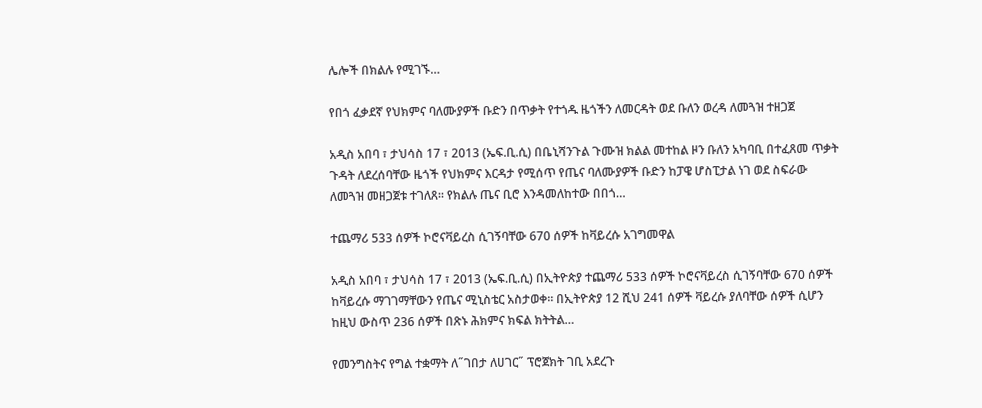ሌሎች በክልሉ የሚገኙ…

የበጎ ፈቃደኛ የህክምና ባለሙያዎች ቡድን በጥቃት የተጎዱ ዜጎችን ለመርዳት ወደ ቡለን ወረዳ ለመጓዝ ተዘጋጀ

አዲስ አበባ ፣ ታህሳስ 17 ፣ 2013 (ኤፍ.ቢ.ሲ) በቤኒሻንጉል ጉሙዝ ክልል መተከል ዞን ቡለን አካባቢ በተፈጸመ ጥቃት ጉዳት ለደረሰባቸው ዜጎች የህክምና እርዳታ የሚሰጥ የጤና ባለሙያዎች ቡድን ከፓዌ ሆስፒታል ነገ ወደ ስፍራው ለመጓዝ መዘጋጀቱ ተገለጸ፡፡ የክልሉ ጤና ቢሮ እንዳመለከተው በበጎ…

ተጨማሪ 533 ሰዎች ኮሮናቫይረስ ሲገኝባቸው 670 ሰዎች ከቫይረሱ አገግመዋል

አዲስ አበባ ፣ ታህሳስ 17 ፣ 2013 (ኤፍ.ቢ.ሲ) በኢትዮጵያ ተጨማሪ 533 ሰዎች ኮሮናቫይረስ ሲገኝባቸው 670 ሰዎች ከቫይረሱ ማገገማቸውን የጤና ሚኒስቴር አስታወቀ። በኢትዮጵያ 12 ሺህ 241 ሰዎች ቫይረሱ ያለባቸው ሰዎች ሲሆን ከዚህ ውስጥ 236 ሰዎች በጽኑ ሕክምና ክፍል ክትትል…

የመንግስትና የግል ተቋማት ለ˝ገበታ ለሀገር˝ ፕሮጀክት ገቢ አደረጉ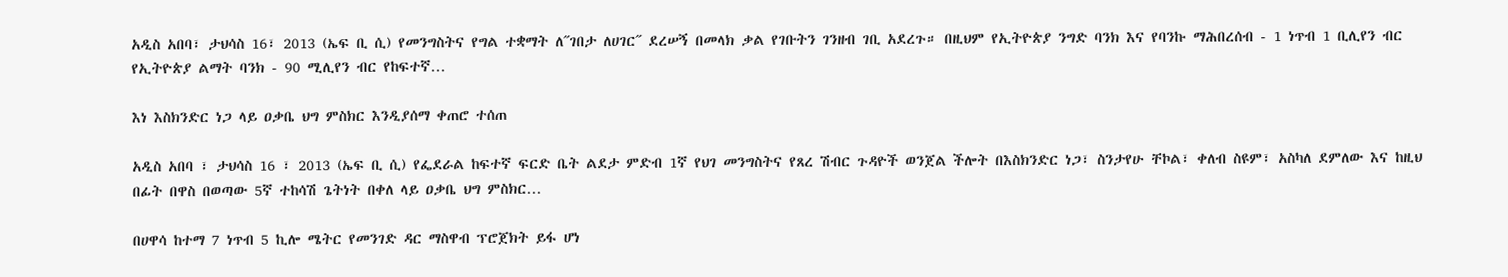አዲስ አበባ፣ ታህሳስ 16፣ 2013 (ኤፍ ቢ ሲ) የመንግስትና የግል ተቋማት ለ˝ገበታ ለሀገር˝ ደረሠኝ በመላክ ቃል የገቡትን ገንዘብ ገቢ አደረጉ። በዚህም የኢትዮጵያ ንግድ ባንክ እና የባንኩ ማሕበረሰብ - 1 ነጥብ 1 ቢሊየን ብር የኢትዮጵያ ልማት ባንክ - 90 ሚሊየን ብር የከፍተኛ…

እነ እስክንድር ነጋ ላይ ዐቃቤ ህግ ምስክር እንዲያሰማ ቀጠሮ ተሰጠ

አዲስ አበባ ፣ ታህሳስ 16 ፣ 2013 (ኤፍ ቢ ሲ) የፌደራል ከፍተኛ ፍርድ ቤት ልደታ ምድብ 1ኛ የህገ መንግስትና የጸረ ሽብር ጉዳዮች ወንጀል ችሎት በእስክንድር ነጋ፣ ስንታየሁ ቸኮል፣ ቀለብ ስዩም፣ አስካለ ደምለው እና ከዚህ በፊት በዋስ በወጣው 5ኛ ተከሳሽ ጌትነት በቀለ ላይ ዐቃቤ ህግ ምስክር…

በሀዋሳ ከተማ 7 ነጥብ 5 ኪሎ ሜትር የመንገድ ዳር ማስዋብ ፕሮጀክት ይፋ ሆነ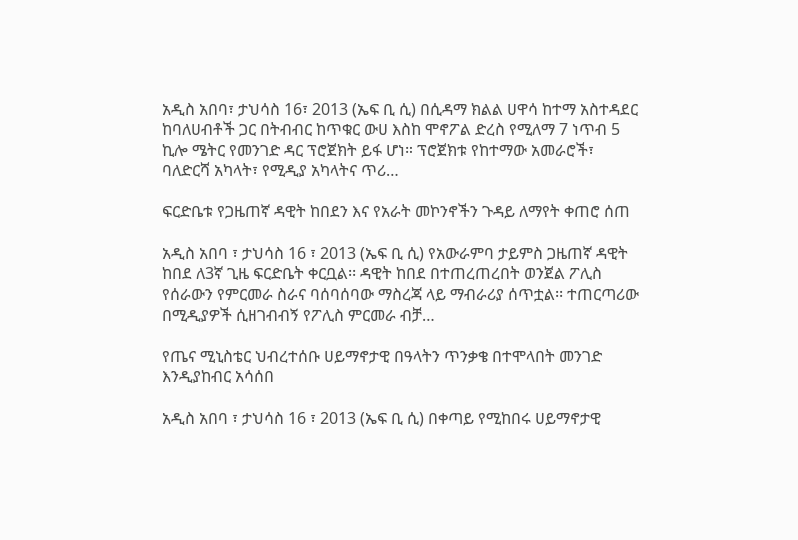አዲስ አበባ፣ ታህሳስ 16፣ 2013 (ኤፍ ቢ ሲ) በሲዳማ ክልል ሀዋሳ ከተማ አስተዳደር ከባለሀብቶች ጋር በትብብር ከጥቁር ውሀ እስከ ሞኖፖል ድረስ የሚለማ 7 ነጥብ 5 ኪሎ ሜትር የመንገድ ዳር ፕሮጀክት ይፋ ሆነ። ፕሮጀክቱ የከተማው አመራሮች፣ ባለድርሻ አካላት፣ የሚዲያ አካላትና ጥሪ…

ፍርድቤቱ የጋዜጠኛ ዳዊት ከበደን እና የአራት መኮንኖችን ጉዳይ ለማየት ቀጠሮ ሰጠ

አዲስ አበባ ፣ ታህሳስ 16 ፣ 2013 (ኤፍ ቢ ሲ) የአውራምባ ታይምስ ጋዜጠኛ ዳዊት ከበደ ለ3ኛ ጊዜ ፍርድቤት ቀርቧል፡፡ ዳዊት ከበደ በተጠረጠረበት ወንጀል ፖሊስ የሰራውን የምርመራ ስራና ባሰባሰባው ማስረጃ ላይ ማብራሪያ ሰጥቷል፡፡ ተጠርጣሪው በሚዲያዎች ሲዘገብብኝ የፖሊስ ምርመራ ብቻ…

የጤና ሚኒስቴር ህብረተሰቡ ሀይማኖታዊ በዓላትን ጥንቃቄ በተሞላበት መንገድ እንዲያከብር አሳሰበ

አዲስ አበባ ፣ ታህሳስ 16 ፣ 2013 (ኤፍ ቢ ሲ) በቀጣይ የሚከበሩ ሀይማኖታዊ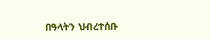በዓላትን ህብረተሰቡ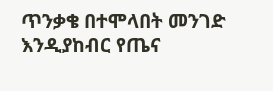ጥንቃቄ በተሞላበት መንገድ እንዲያከብር የጤና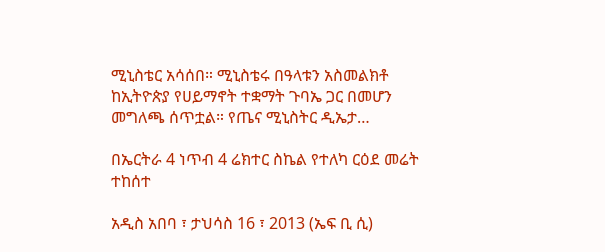ሚኒስቴር አሳሰበ። ሚኒስቴሩ በዓላቱን አስመልክቶ ከኢትዮጵያ የሀይማኖት ተቋማት ጉባኤ ጋር በመሆን መግለጫ ሰጥቷል። የጤና ሚኒስትር ዲኤታ…

በኤርትራ 4 ነጥብ 4 ሬክተር ስኬል የተለካ ርዕደ መሬት ተከሰተ

አዲስ አበባ ፣ ታህሳስ 16 ፣ 2013 (ኤፍ ቢ ሲ)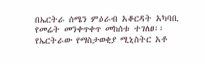በኤርትራ ሰሜን ምዕራብ አቆርዳት አካባቢ የመሬት መንቀጥቀጥ መከሰቱ ተገለፀ፡፡ የኤርትራው የማስታወቂያ ሚኒስትር አቶ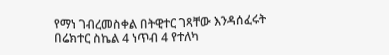የማነ ገብረመስቀል በትዊተር ገጻቸው እንዳሰፈሩት በሬክተር ስኬል 4 ነጥብ 4 የተለካ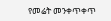የመሬት መንቀጥቀጥ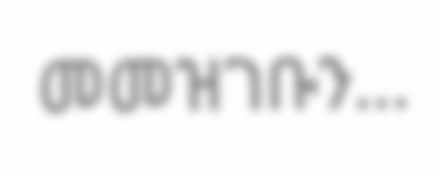መመዝገቡን…